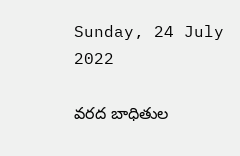Sunday, 24 July 2022

వరద బాధితుల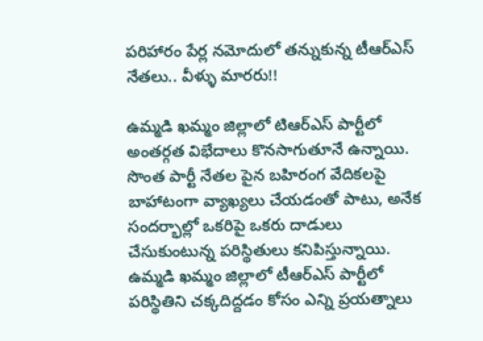పరిహారం పేర్ల నమోదులో తన్నుకున్న టీఆర్ఎస్ నేతలు.. వీళ్ళు మారరు!!

ఉమ్మడి ఖమ్మం జిల్లాలో టిఆర్ఎస్ పార్టీలో అంతర్గత విభేదాలు కొనసాగుతూనే ఉన్నాయి. సొంత పార్టీ నేతల పైన బహిరంగ వేదికలపై బాహాటంగా వ్యాఖ్యలు చేయడంతో పాటు, అనేక సందర్భాల్లో ఒకరిపై ఒకరు దాడులు చేసుకుంటున్న పరిస్థితులు కనిపిస్తున్నాయి. ఉమ్మడి ఖమ్మం జిల్లాలో టీఆర్ఎస్ పార్టీలో పరిస్థితిని చక్కదిద్దడం కోసం ఎన్ని ప్రయత్నాలు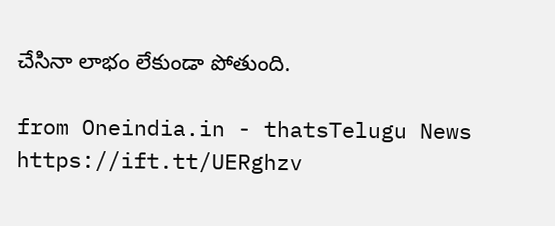చేసినా లాభం లేకుండా పోతుంది.

from Oneindia.in - thatsTelugu News https://ift.tt/UERghzv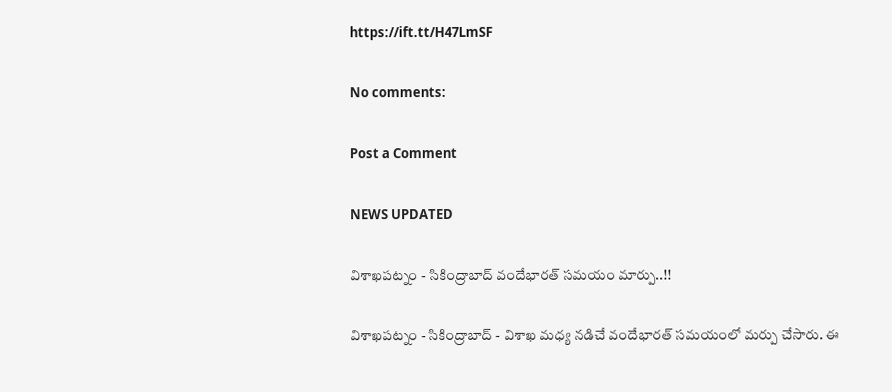https://ift.tt/H47LmSF

No comments:

Post a Comment

NEWS UPDATED

విశాఖపట్నం - సికింద్రాబాద్ వందేభారత్ సమయం మార్పు..!!

విశాఖపట్నం - సికింద్రాబాద్ - విశాఖ మధ్య నడిచే వందేభారత్ సమయంలో మర్పు చేసారు. ఈ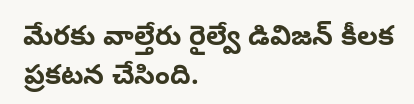మేరకు వాల్తేరు రైల్వే డివిజన్ కీలక ప్రకటన చేసింది.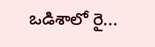ఒడిశాలో రై...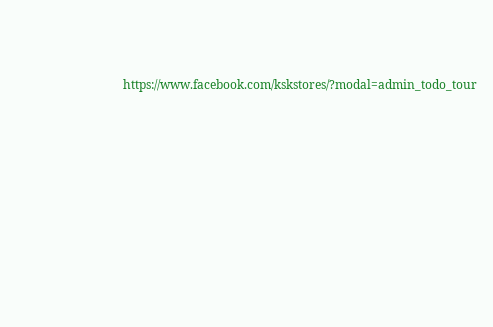https://www.facebook.com/kskstores/?modal=admin_todo_tour